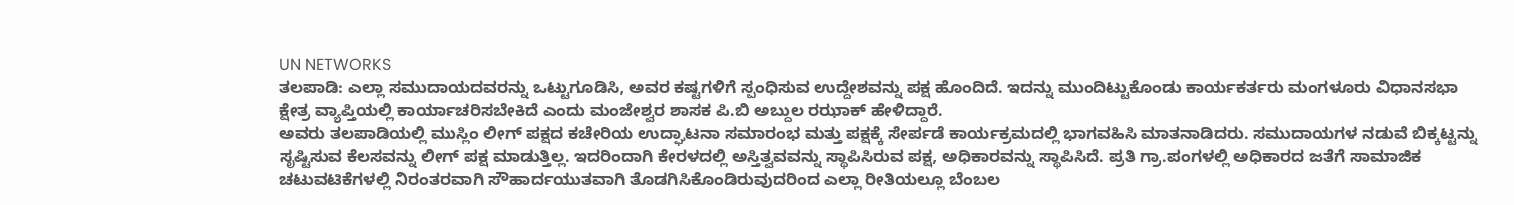UN NETWORKS
ತಲಪಾಡಿ: ಎಲ್ಲಾ ಸಮುದಾಯದವರನ್ನು ಒಟ್ಟುಗೂಡಿಸಿ, ಅವರ ಕಷ್ಟಗಳಿಗೆ ಸ್ಪಂಧಿಸುವ ಉದ್ದೇಶವನ್ನು ಪಕ್ಷ ಹೊಂದಿದೆ. ಇದನ್ನು ಮುಂದಿಟ್ಟುಕೊಂಡು ಕಾರ್ಯಕರ್ತರು ಮಂಗಳೂರು ವಿಧಾನಸಭಾ ಕ್ಷೇತ್ರ ವ್ಯಾಪ್ತಿಯಲ್ಲಿ ಕಾರ್ಯಾಚರಿಸಬೇಕಿದೆ ಎಂದು ಮಂಜೇಶ್ವರ ಶಾಸಕ ಪಿ.ಬಿ ಅಬ್ದುಲ ರಝಾಕ್ ಹೇಳಿದ್ದಾರೆ.
ಅವರು ತಲಪಾಡಿಯಲ್ಲಿ ಮುಸ್ಲಿಂ ಲೀಗ್ ಪಕ್ಷದ ಕಚೇರಿಯ ಉದ್ಘಾಟನಾ ಸಮಾರಂಭ ಮತ್ತು ಪಕ್ಷಕ್ಕೆ ಸೇರ್ಪಡೆ ಕಾರ್ಯಕ್ರಮದಲ್ಲಿ ಭಾಗವಹಿಸಿ ಮಾತನಾಡಿದರು. ಸಮುದಾಯಗಳ ನಡುವೆ ಬಿಕ್ಕಟ್ಟನ್ನು ಸೃಷ್ಟಿಸುವ ಕೆಲಸವನ್ನು ಲೀಗ್ ಪಕ್ಷ ಮಾಡುತ್ತಿಲ್ಲ. ಇದರಿಂದಾಗಿ ಕೇರಳದಲ್ಲಿ ಅಸ್ತಿತ್ವವವನ್ನು ಸ್ಥಾಪಿಸಿರುವ ಪಕ್ಷ, ಅಧಿಕಾರವನ್ನು ಸ್ಥಾಪಿಸಿದೆ. ಪ್ರತಿ ಗ್ರಾ.ಪಂಗಳಲ್ಲಿ ಅಧಿಕಾರದ ಜತೆಗೆ ಸಾಮಾಜಿಕ ಚಟುವಟಿಕೆಗಳಲ್ಲಿ ನಿರಂತರವಾಗಿ ಸೌಹಾರ್ದಯುತವಾಗಿ ತೊಡಗಿಸಿಕೊಂಡಿರುವುದರಿಂದ ಎಲ್ಲಾ ರೀತಿಯಲ್ಲೂ ಬೆಂಬಲ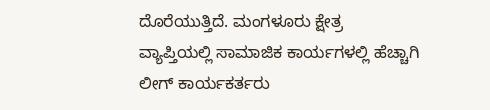ದೊರೆಯುತ್ತಿದೆ. ಮಂಗಳೂರು ಕ್ಷೇತ್ರ ವ್ಯಾಪ್ತಿಯಲ್ಲಿ ಸಾಮಾಜಿಕ ಕಾರ್ಯಗಳಲ್ಲಿ ಹೆಚ್ಚಾಗಿ ಲೀಗ್ ಕಾರ್ಯಕರ್ತರು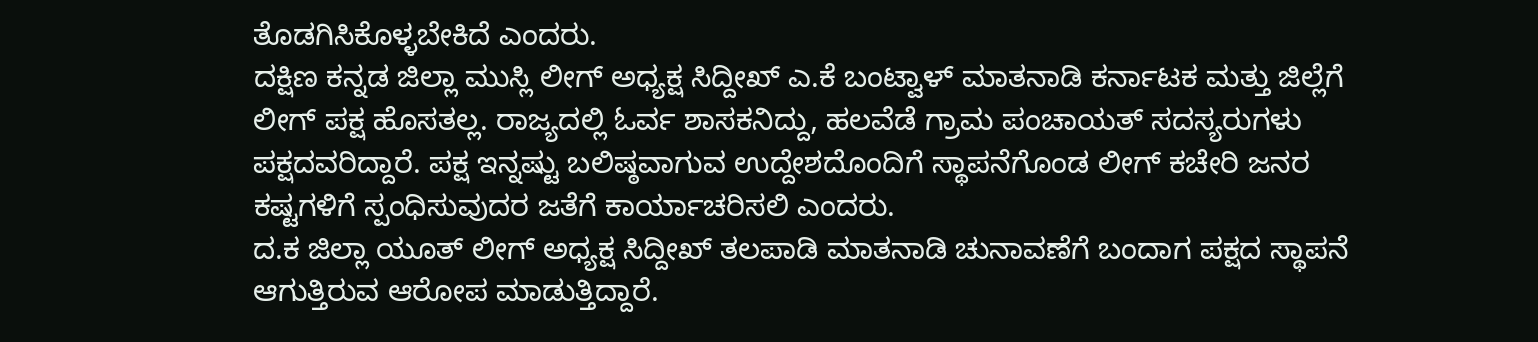ತೊಡಗಿಸಿಕೊಳ್ಳಬೇಕಿದೆ ಎಂದರು.
ದಕ್ಷಿಣ ಕನ್ನಡ ಜಿಲ್ಲಾ ಮುಸ್ಲಿ ಲೀಗ್ ಅಧ್ಯಕ್ಷ ಸಿದ್ದೀಖ್ ಎ.ಕೆ ಬಂಟ್ವಾಳ್ ಮಾತನಾಡಿ ಕರ್ನಾಟಕ ಮತ್ತು ಜಿಲ್ಲೆಗೆ ಲೀಗ್ ಪಕ್ಷ ಹೊಸತಲ್ಲ. ರಾಜ್ಯದಲ್ಲಿ ಓರ್ವ ಶಾಸಕನಿದ್ದು, ಹಲವೆಡೆ ಗ್ರಾಮ ಪಂಚಾಯತ್ ಸದಸ್ಯರುಗಳು ಪಕ್ಷದವರಿದ್ದಾರೆ. ಪಕ್ಷ ಇನ್ನಷ್ಟು ಬಲಿಷ್ಠವಾಗುವ ಉದ್ದೇಶದೊಂದಿಗೆ ಸ್ಥಾಪನೆಗೊಂಡ ಲೀಗ್ ಕಚೇರಿ ಜನರ ಕಷ್ಟಗಳಿಗೆ ಸ್ಪಂಧಿಸುವುದರ ಜತೆಗೆ ಕಾರ್ಯಾಚರಿಸಲಿ ಎಂದರು.
ದ.ಕ ಜಿಲ್ಲಾ ಯೂತ್ ಲೀಗ್ ಅಧ್ಯಕ್ಷ ಸಿದ್ದೀಖ್ ತಲಪಾಡಿ ಮಾತನಾಡಿ ಚುನಾವಣೆಗೆ ಬಂದಾಗ ಪಕ್ಷದ ಸ್ಥಾಪನೆ ಆಗುತ್ತಿರುವ ಆರೋಪ ಮಾಡುತ್ತಿದ್ದಾರೆ.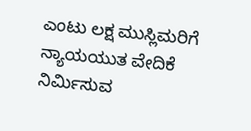ಎಂಟು ಲಕ್ಷ ಮುಸ್ಲಿಮರಿಗೆ ನ್ಯಾಯಯುತ ವೇದಿಕೆ ನಿರ್ಮಿಸುವ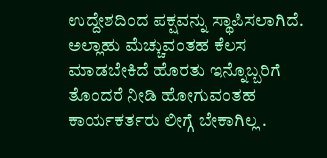ಉದ್ದೇಶದಿಂದ ಪಕ್ಷವನ್ನು ಸ್ಥಾಪಿಸಲಾಗಿದೆ. ಅಲ್ಲಾಹು ಮೆಚ್ಚುವಂತಹ ಕೆಲಸ ಮಾಡಬೇಕಿದೆ ಹೊರತು ಇನ್ನೊಬ್ಬರಿಗೆ ತೊಂದರೆ ನೀಡಿ ಹೋಗುವಂತಹ ಕಾರ್ಯಕರ್ತರು ಲೀಗ್ಗೆ ಬೇಕಾಗಿಲ್ಲ .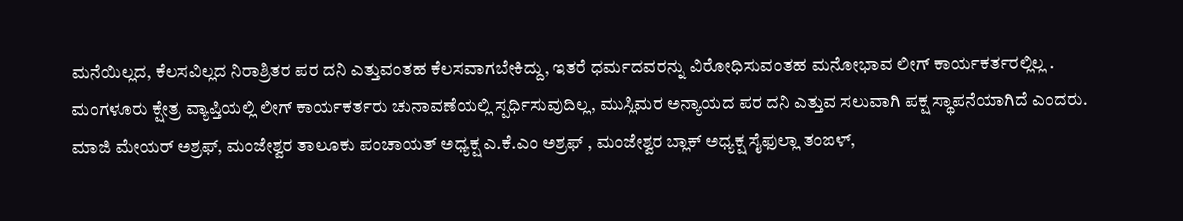ಮನೆಯಿಲ್ಲದ, ಕೆಲಸವಿಲ್ಲದ ನಿರಾಶ್ರಿತರ ಪರ ದನಿ ಎತ್ತುವಂತಹ ಕೆಲಸವಾಗಬೇಕಿದ್ದು, ಇತರೆ ಧರ್ಮದವರನ್ನು ವಿರೋಧಿಸುವಂತಹ ಮನೋಭಾವ ಲೀಗ್ ಕಾರ್ಯಕರ್ತರಲ್ಲಿಲ್ಲ . ಮಂಗಳೂರು ಕ್ಷೇತ್ರ ವ್ಯಾಪ್ತಿಯಲ್ಲಿ ಲೀಗ್ ಕಾರ್ಯಕರ್ತರು ಚುನಾವಣೆಯಲ್ಲಿ ಸ್ಪರ್ಧಿಸುವುದಿಲ್ಲ, ಮುಸ್ಲಿಮರ ಅನ್ಯಾಯದ ಪರ ದನಿ ಎತ್ತುವ ಸಲುವಾಗಿ ಪಕ್ಷ ಸ್ಥಾಪನೆಯಾಗಿದೆ ಎಂದರು.
ಮಾಜಿ ಮೇಯರ್ ಅಶ್ರಫ್, ಮಂಜೇಶ್ವರ ತಾಲೂಕು ಪಂಚಾಯತ್ ಅಧ್ಯಕ್ಷ ಎ.ಕೆ.ಎಂ ಅಶ್ರಫ್ , ಮಂಜೇಶ್ವರ ಬ್ಲಾಕ್ ಅಧ್ಯಕ್ಷ ಸೈಫುಲ್ಲಾ ತಂಙಳ್,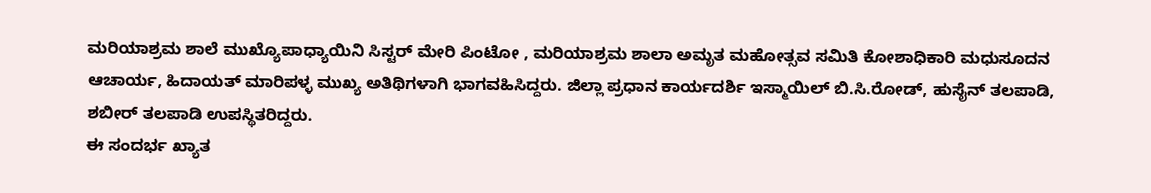ಮರಿಯಾಶ್ರಮ ಶಾಲೆ ಮುಖ್ಯೊಪಾಧ್ಯಾಯಿನಿ ಸಿಸ್ಟರ್ ಮೇರಿ ಪಿಂಟೋ , ಮರಿಯಾಶ್ರಮ ಶಾಲಾ ಅಮೃತ ಮಹೋತ್ಸವ ಸಮಿತಿ ಕೋಶಾಧಿಕಾರಿ ಮಧುಸೂದನ ಆಚಾರ್ಯ, ಹಿದಾಯತ್ ಮಾರಿಪಳ್ಳ ಮುಖ್ಯ ಅತಿಥಿಗಳಾಗಿ ಭಾಗವಹಿಸಿದ್ದರು. ಜಿಲ್ಲಾ ಪ್ರಧಾನ ಕಾರ್ಯದರ್ಶಿ ಇಸ್ಮಾಯಿಲ್ ಬಿ.ಸಿ.ರೋಡ್, ಹುಸೈನ್ ತಲಪಾಡಿ, ಶಬೀರ್ ತಲಪಾಡಿ ಉಪಸ್ಥಿತರಿದ್ದರು.
ಈ ಸಂದರ್ಭ ಖ್ಯಾತ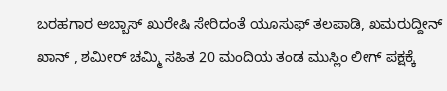ಬರಹಗಾರ ಅಬ್ಬಾಸ್ ಖುರೇಷಿ ಸೇರಿದಂತೆ ಯೂಸುಫ್ ತಲಪಾಡಿ, ಖಮರುದ್ದೀನ್ ಖಾನ್ , ಶಮೀರ್ ಚಮ್ಮಿ ಸಹಿತ 20 ಮಂದಿಯ ತಂಡ ಮುಸ್ಲಿಂ ಲೀಗ್ ಪಕ್ಷಕ್ಕೆ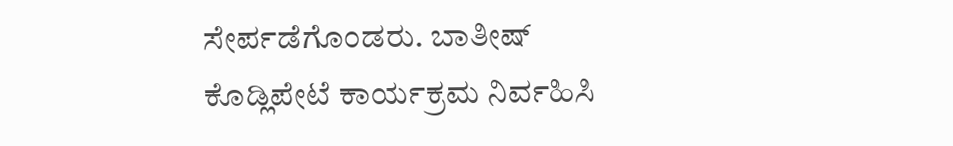ಸೇರ್ಪಡೆಗೊಂಡರು. ಬಾತೀಷ್ ಕೊಡ್ಲಿಪೇಟೆ ಕಾರ್ಯಕ್ರಮ ನಿರ್ವಹಿಸಿ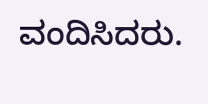ವಂದಿಸಿದರು.